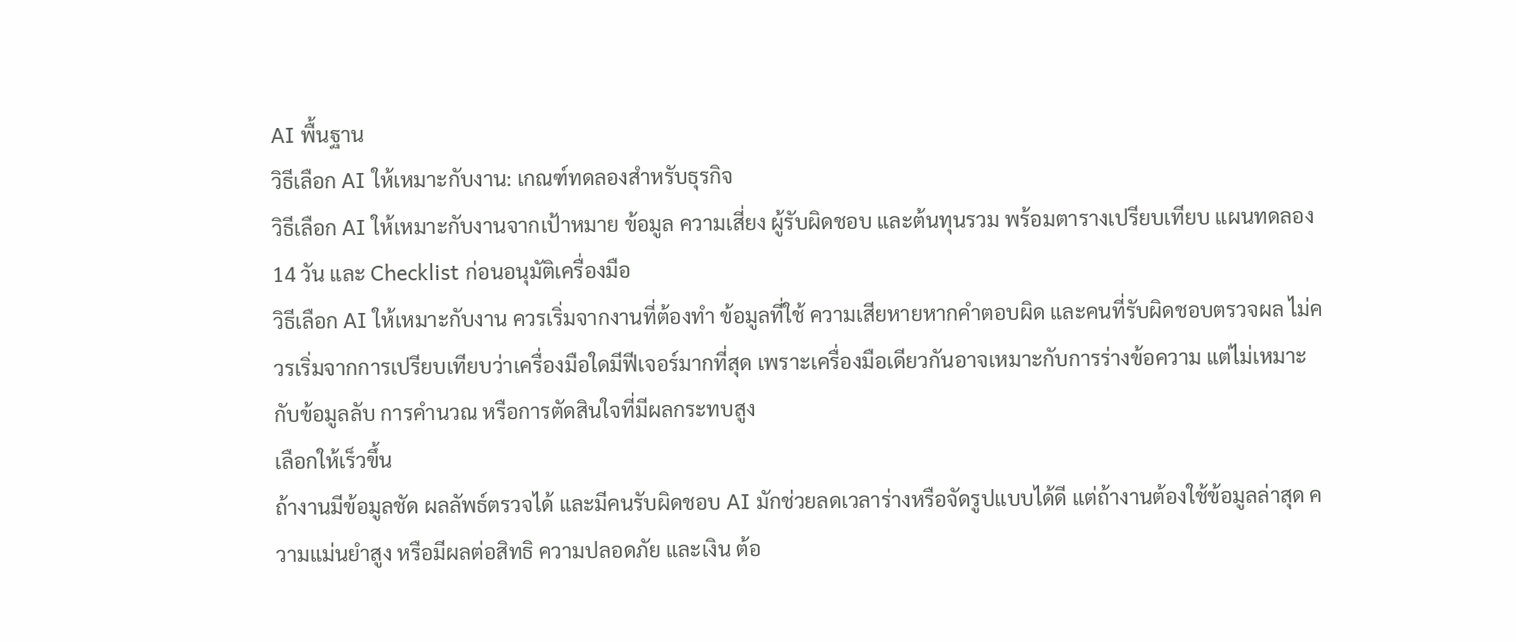AI พื้นฐาน
วิธีเลือก AI ให้เหมาะกับงาน: เกณฑ์ทดลองสำหรับธุรกิจ
วิธีเลือก AI ให้เหมาะกับงานจากเป้าหมาย ข้อมูล ความเสี่ยง ผู้รับผิดชอบ และต้นทุนรวม พร้อมตารางเปรียบเทียบ แผนทดลอง 14 วัน และ Checklist ก่อนอนุมัติเครื่องมือ
วิธีเลือก AI ให้เหมาะกับงาน ควรเริ่มจากงานที่ต้องทำ ข้อมูลที่ใช้ ความเสียหายหากคำตอบผิด และคนที่รับผิดชอบตรวจผล ไม่ควรเริ่มจากการเปรียบเทียบว่าเครื่องมือใดมีฟีเจอร์มากที่สุด เพราะเครื่องมือเดียวกันอาจเหมาะกับการร่างข้อความ แต่ไม่เหมาะกับข้อมูลลับ การคำนวณ หรือการตัดสินใจที่มีผลกระทบสูง
เลือกให้เร็วขึ้น
ถ้างานมีข้อมูลชัด ผลลัพธ์ตรวจได้ และมีคนรับผิดชอบ AI มักช่วยลดเวลาร่างหรือจัดรูปแบบได้ดี แต่ถ้างานต้องใช้ข้อมูลล่าสุด ความแม่นยำสูง หรือมีผลต่อสิทธิ ความปลอดภัย และเงิน ต้อ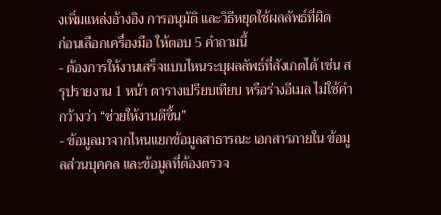งเพิ่มแหล่งอ้างอิง การอนุมัติ และวิธีหยุดใช้ผลลัพธ์ที่ผิด
ก่อนเลือกเครื่องมือ ให้ตอบ 5 คำถามนี้
- ต้องการให้งานเสร็จแบบไหนระบุผลลัพธ์ที่สังเกตได้ เช่น สรุปรายงาน 1 หน้า ตารางเปรียบเทียบ หรือร่างอีเมล ไม่ใช้คำกว้างว่า “ช่วยให้งานดีขึ้น”
- ข้อมูลมาจากไหนแยกข้อมูลสาธารณะ เอกสารภายใน ข้อมูลส่วนบุคคล และข้อมูลที่ต้องตรวจ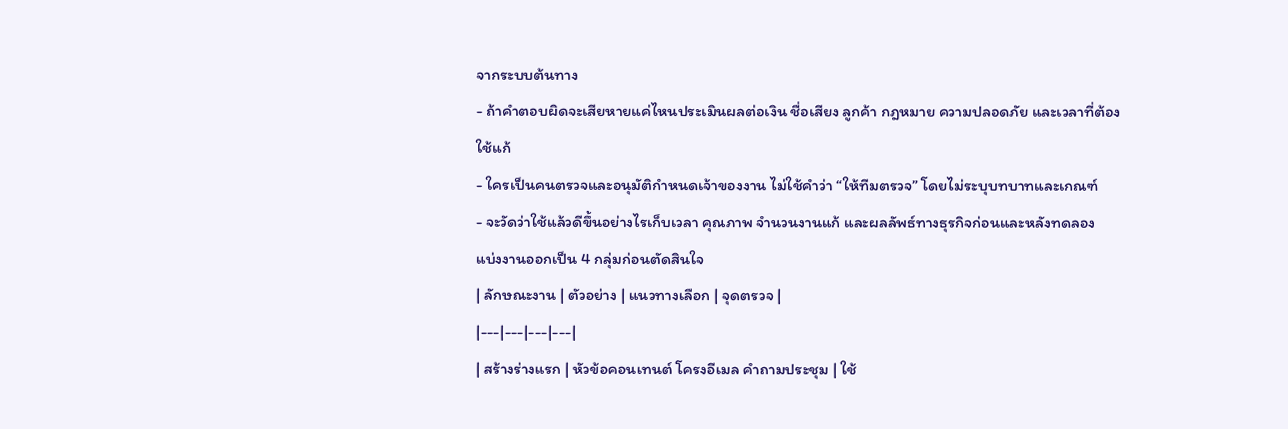จากระบบต้นทาง
- ถ้าคำตอบผิดจะเสียหายแค่ไหนประเมินผลต่อเงิน ชื่อเสียง ลูกค้า กฎหมาย ความปลอดภัย และเวลาที่ต้องใช้แก้
- ใครเป็นคนตรวจและอนุมัติกำหนดเจ้าของงาน ไม่ใช้คำว่า “ให้ทีมตรวจ” โดยไม่ระบุบทบาทและเกณฑ์
- จะวัดว่าใช้แล้วดีขึ้นอย่างไรเก็บเวลา คุณภาพ จำนวนงานแก้ และผลลัพธ์ทางธุรกิจก่อนและหลังทดลอง
แบ่งงานออกเป็น 4 กลุ่มก่อนตัดสินใจ
| ลักษณะงาน | ตัวอย่าง | แนวทางเลือก | จุดตรวจ |
|---|---|---|---|
| สร้างร่างแรก | หัวข้อคอนเทนต์ โครงอีเมล คำถามประชุม | ใช้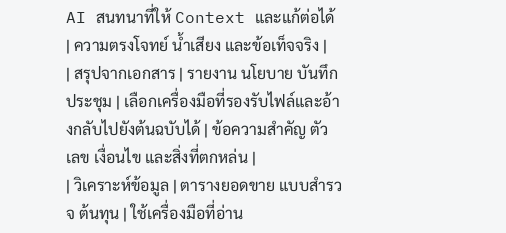AI สนทนาที่ให้ Context และแก้ต่อได้ | ความตรงโจทย์ น้ำเสียง และข้อเท็จจริง |
| สรุปจากเอกสาร | รายงาน นโยบาย บันทึกประชุม | เลือกเครื่องมือที่รองรับไฟล์และอ้างกลับไปยังต้นฉบับได้ | ข้อความสำคัญ ตัวเลข เงื่อนไข และสิ่งที่ตกหล่น |
| วิเคราะห์ข้อมูล | ตารางยอดขาย แบบสำรวจ ต้นทุน | ใช้เครื่องมือที่อ่าน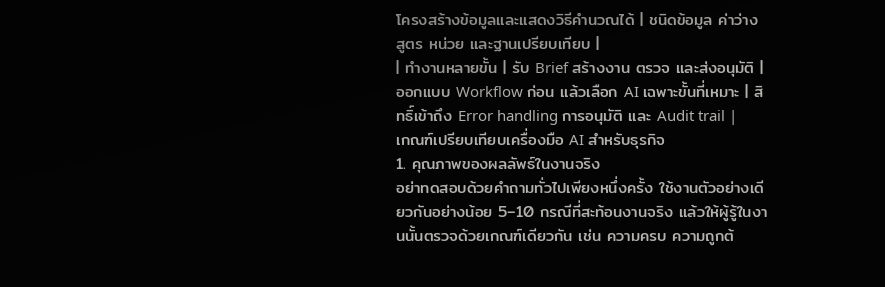โครงสร้างข้อมูลและแสดงวิธีคำนวณได้ | ชนิดข้อมูล ค่าว่าง สูตร หน่วย และฐานเปรียบเทียบ |
| ทำงานหลายขั้น | รับ Brief สร้างงาน ตรวจ และส่งอนุมัติ | ออกแบบ Workflow ก่อน แล้วเลือก AI เฉพาะขั้นที่เหมาะ | สิทธิ์เข้าถึง Error handling การอนุมัติ และ Audit trail |
เกณฑ์เปรียบเทียบเครื่องมือ AI สำหรับธุรกิจ
1. คุณภาพของผลลัพธ์ในงานจริง
อย่าทดสอบด้วยคำถามทั่วไปเพียงหนึ่งครั้ง ใช้งานตัวอย่างเดียวกันอย่างน้อย 5–10 กรณีที่สะท้อนงานจริง แล้วให้ผู้รู้ในงานนั้นตรวจด้วยเกณฑ์เดียวกัน เช่น ความครบ ความถูกต้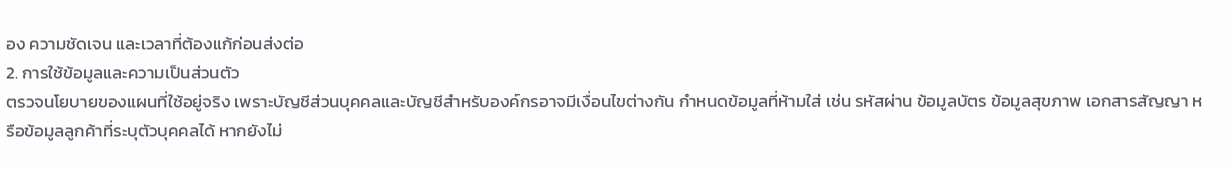อง ความชัดเจน และเวลาที่ต้องแก้ก่อนส่งต่อ
2. การใช้ข้อมูลและความเป็นส่วนตัว
ตรวจนโยบายของแผนที่ใช้อยู่จริง เพราะบัญชีส่วนบุคคลและบัญชีสำหรับองค์กรอาจมีเงื่อนไขต่างกัน กำหนดข้อมูลที่ห้ามใส่ เช่น รหัสผ่าน ข้อมูลบัตร ข้อมูลสุขภาพ เอกสารสัญญา หรือข้อมูลลูกค้าที่ระบุตัวบุคคลได้ หากยังไม่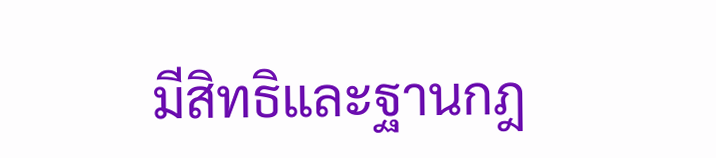มีสิทธิและฐานกฎ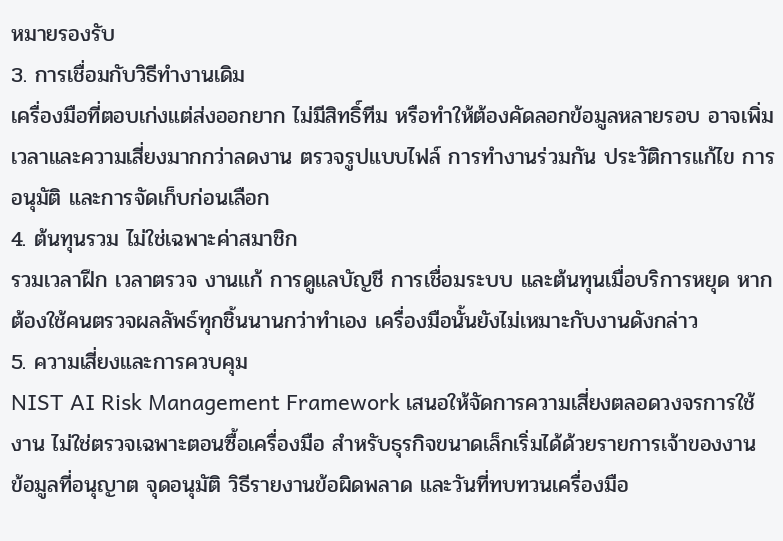หมายรองรับ
3. การเชื่อมกับวิธีทำงานเดิม
เครื่องมือที่ตอบเก่งแต่ส่งออกยาก ไม่มีสิทธิ์ทีม หรือทำให้ต้องคัดลอกข้อมูลหลายรอบ อาจเพิ่มเวลาและความเสี่ยงมากกว่าลดงาน ตรวจรูปแบบไฟล์ การทำงานร่วมกัน ประวัติการแก้ไข การอนุมัติ และการจัดเก็บก่อนเลือก
4. ต้นทุนรวม ไม่ใช่เฉพาะค่าสมาชิก
รวมเวลาฝึก เวลาตรวจ งานแก้ การดูแลบัญชี การเชื่อมระบบ และต้นทุนเมื่อบริการหยุด หากต้องใช้คนตรวจผลลัพธ์ทุกชิ้นนานกว่าทำเอง เครื่องมือนั้นยังไม่เหมาะกับงานดังกล่าว
5. ความเสี่ยงและการควบคุม
NIST AI Risk Management Framework เสนอให้จัดการความเสี่ยงตลอดวงจรการใช้งาน ไม่ใช่ตรวจเฉพาะตอนซื้อเครื่องมือ สำหรับธุรกิจขนาดเล็กเริ่มได้ด้วยรายการเจ้าของงาน ข้อมูลที่อนุญาต จุดอนุมัติ วิธีรายงานข้อผิดพลาด และวันที่ทบทวนเครื่องมือ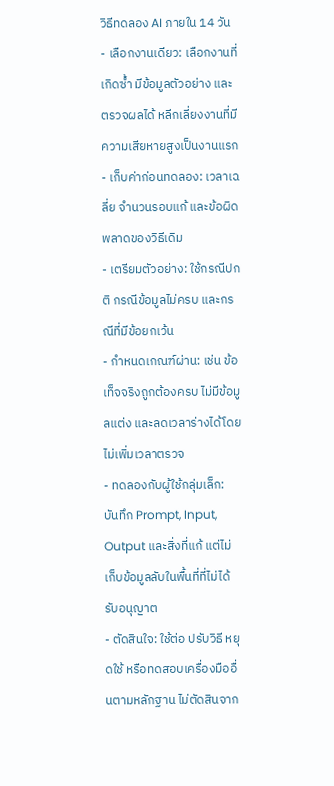วิธีทดลอง AI ภายใน 14 วัน
- เลือกงานเดียว: เลือกงานที่เกิดซ้ำ มีข้อมูลตัวอย่าง และตรวจผลได้ หลีกเลี่ยงงานที่มีความเสียหายสูงเป็นงานแรก
- เก็บค่าก่อนทดลอง: เวลาเฉลี่ย จำนวนรอบแก้ และข้อผิดพลาดของวิธีเดิม
- เตรียมตัวอย่าง: ใช้กรณีปกติ กรณีข้อมูลไม่ครบ และกรณีที่มีข้อยกเว้น
- กำหนดเกณฑ์ผ่าน: เช่น ข้อเท็จจริงถูกต้องครบ ไม่มีข้อมูลแต่ง และลดเวลาร่างได้โดยไม่เพิ่มเวลาตรวจ
- ทดลองกับผู้ใช้กลุ่มเล็ก: บันทึก Prompt, Input, Output และสิ่งที่แก้ แต่ไม่เก็บข้อมูลลับในพื้นที่ที่ไม่ได้รับอนุญาต
- ตัดสินใจ: ใช้ต่อ ปรับวิธี หยุดใช้ หรือทดสอบเครื่องมืออื่นตามหลักฐาน ไม่ตัดสินจาก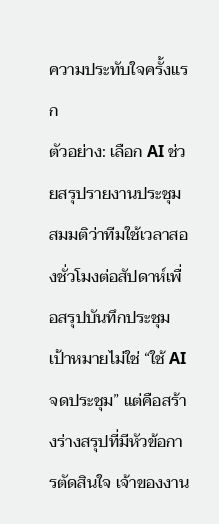ความประทับใจครั้งแรก
ตัวอย่าง: เลือก AI ช่วยสรุปรายงานประชุม
สมมติว่าทีมใช้เวลาสองชั่วโมงต่อสัปดาห์เพื่อสรุปบันทึกประชุม เป้าหมายไม่ใช่ “ใช้ AI จดประชุม” แต่คือสร้างร่างสรุปที่มีหัวข้อการตัดสินใจ เจ้าของงาน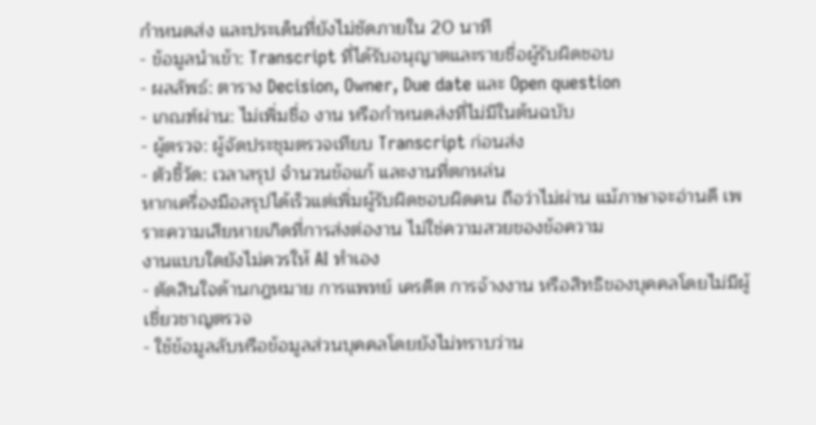กำหนดส่ง และประเด็นที่ยังไม่ชัดภายใน 20 นาที
- ข้อมูลนำเข้า: Transcript ที่ได้รับอนุญาตและรายชื่อผู้รับผิดชอบ
- ผลลัพธ์: ตาราง Decision, Owner, Due date และ Open question
- เกณฑ์ผ่าน: ไม่เพิ่มชื่อ งาน หรือกำหนดส่งที่ไม่มีในต้นฉบับ
- ผู้ตรวจ: ผู้จัดประชุมตรวจเทียบ Transcript ก่อนส่ง
- ตัวชี้วัด: เวลาสรุป จำนวนข้อแก้ และงานที่ตกหล่น
หากเครื่องมือสรุปได้เร็วแต่เพิ่มผู้รับผิดชอบผิดคน ถือว่าไม่ผ่าน แม้ภาษาจะอ่านดี เพราะความเสียหายเกิดที่การส่งต่องาน ไม่ใช่ความสวยของข้อความ
งานแบบใดยังไม่ควรให้ AI ทำเอง
- ตัดสินใจด้านกฎหมาย การแพทย์ เครดิต การจ้างงาน หรือสิทธิของบุคคลโดยไม่มีผู้เชี่ยวชาญตรวจ
- ใช้ข้อมูลลับหรือข้อมูลส่วนบุคคลโดยยังไม่ทราบว่าน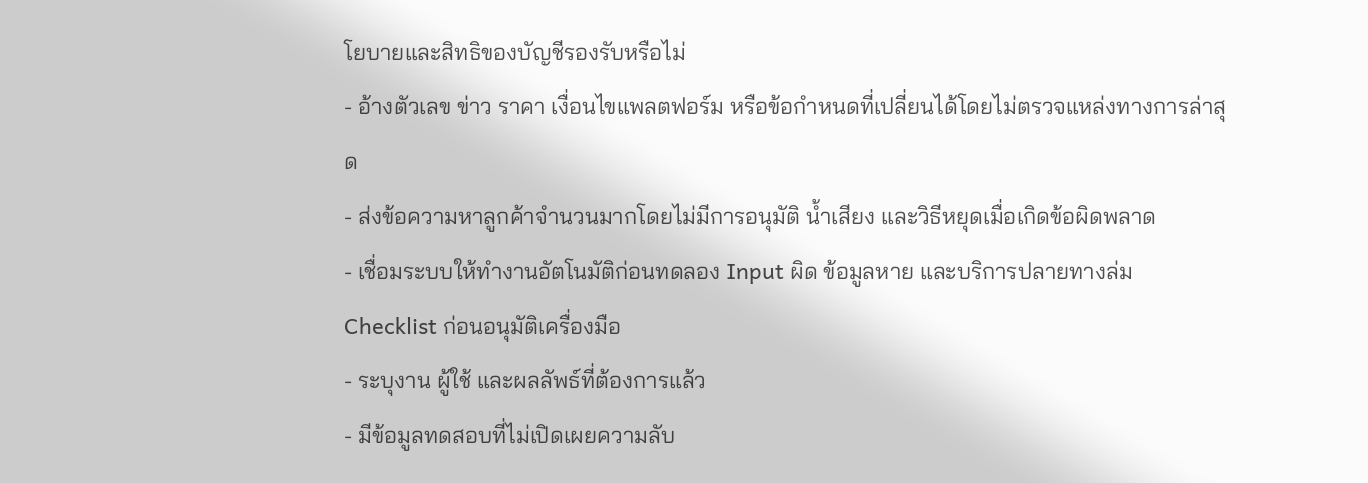โยบายและสิทธิของบัญชีรองรับหรือไม่
- อ้างตัวเลข ข่าว ราคา เงื่อนไขแพลตฟอร์ม หรือข้อกำหนดที่เปลี่ยนได้โดยไม่ตรวจแหล่งทางการล่าสุด
- ส่งข้อความหาลูกค้าจำนวนมากโดยไม่มีการอนุมัติ น้ำเสียง และวิธีหยุดเมื่อเกิดข้อผิดพลาด
- เชื่อมระบบให้ทำงานอัตโนมัติก่อนทดลอง Input ผิด ข้อมูลหาย และบริการปลายทางล่ม
Checklist ก่อนอนุมัติเครื่องมือ
- ระบุงาน ผู้ใช้ และผลลัพธ์ที่ต้องการแล้ว
- มีข้อมูลทดสอบที่ไม่เปิดเผยความลับ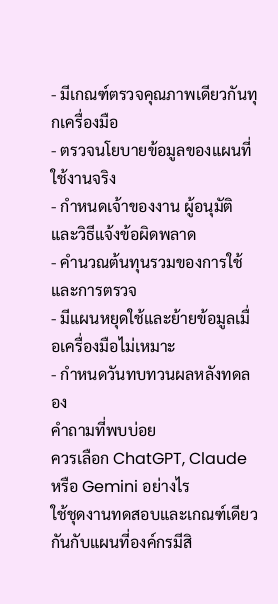- มีเกณฑ์ตรวจคุณภาพเดียวกันทุกเครื่องมือ
- ตรวจนโยบายข้อมูลของแผนที่ใช้งานจริง
- กำหนดเจ้าของงาน ผู้อนุมัติ และวิธีแจ้งข้อผิดพลาด
- คำนวณต้นทุนรวมของการใช้และการตรวจ
- มีแผนหยุดใช้และย้ายข้อมูลเมื่อเครื่องมือไม่เหมาะ
- กำหนดวันทบทวนผลหลังทดลอง
คำถามที่พบบ่อย
ควรเลือก ChatGPT, Claude หรือ Gemini อย่างไร
ใช้ชุดงานทดสอบและเกณฑ์เดียวกันกับแผนที่องค์กรมีสิ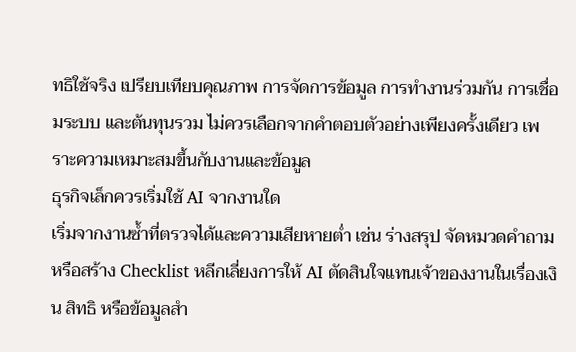ทธิใช้จริง เปรียบเทียบคุณภาพ การจัดการข้อมูล การทำงานร่วมกัน การเชื่อมระบบ และต้นทุนรวม ไม่ควรเลือกจากคำตอบตัวอย่างเพียงครั้งเดียว เพราะความเหมาะสมขึ้นกับงานและข้อมูล
ธุรกิจเล็กควรเริ่มใช้ AI จากงานใด
เริ่มจากงานซ้ำที่ตรวจได้และความเสียหายต่ำ เช่น ร่างสรุป จัดหมวดคำถาม หรือสร้าง Checklist หลีกเลี่ยงการให้ AI ตัดสินใจแทนเจ้าของงานในเรื่องเงิน สิทธิ หรือข้อมูลสำ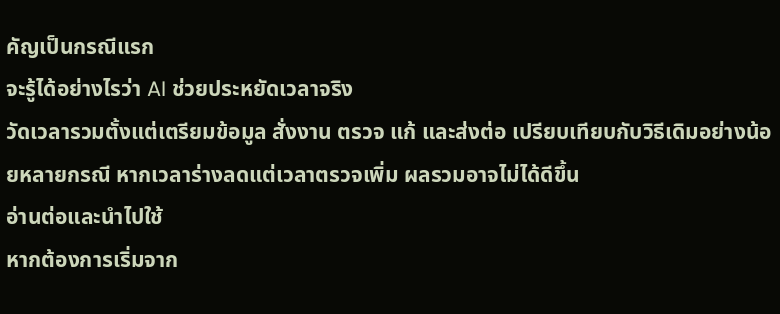คัญเป็นกรณีแรก
จะรู้ได้อย่างไรว่า AI ช่วยประหยัดเวลาจริง
วัดเวลารวมตั้งแต่เตรียมข้อมูล สั่งงาน ตรวจ แก้ และส่งต่อ เปรียบเทียบกับวิธีเดิมอย่างน้อยหลายกรณี หากเวลาร่างลดแต่เวลาตรวจเพิ่ม ผลรวมอาจไม่ได้ดีขึ้น
อ่านต่อและนำไปใช้
หากต้องการเริ่มจาก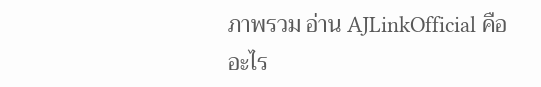ภาพรวม อ่าน AJLinkOfficial คืออะไร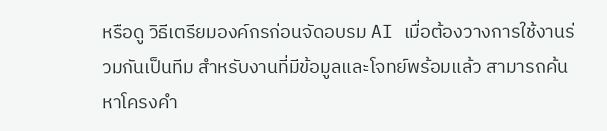หรือดู วิธีเตรียมองค์กรก่อนจัดอบรม AI เมื่อต้องวางการใช้งานร่วมกันเป็นทีม สำหรับงานที่มีข้อมูลและโจทย์พร้อมแล้ว สามารถค้นหาโครงคำ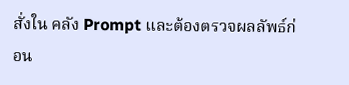สั่งใน คลัง Prompt และต้องตรวจผลลัพธ์ก่อน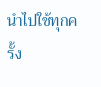นำไปใช้ทุกครั้ง